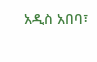አዲስ አበባ፣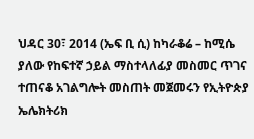ህዳር 30፣ 2014 (ኤፍ ቢ ሲ) ከካራቆሬ – ከሚሴ ያለው የከፍተኛ ኃይል ማስተላለፊያ መስመር ጥገና ተጠናቆ አገልግሎት መስጠት መጀመሩን የኢትዮጵያ ኤሌክትሪክ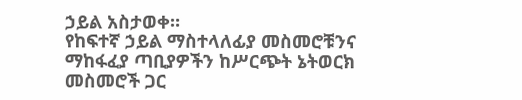ኃይል አስታወቀ።
የከፍተኛ ኃይል ማስተላለፊያ መስመሮቹንና ማከፋፈያ ጣቢያዎችን ከሥርጭት ኔትወርክ መስመሮች ጋር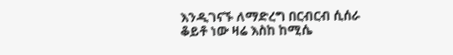እንዲገናኙ ለማድረግ በርብርብ ሲሰራ ቆይቶ ነው ዛሬ እስከ ከሚሴ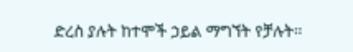ድረስ ያሉት ከተሞች ኃይል ማግኘት የቻሉት፡፡